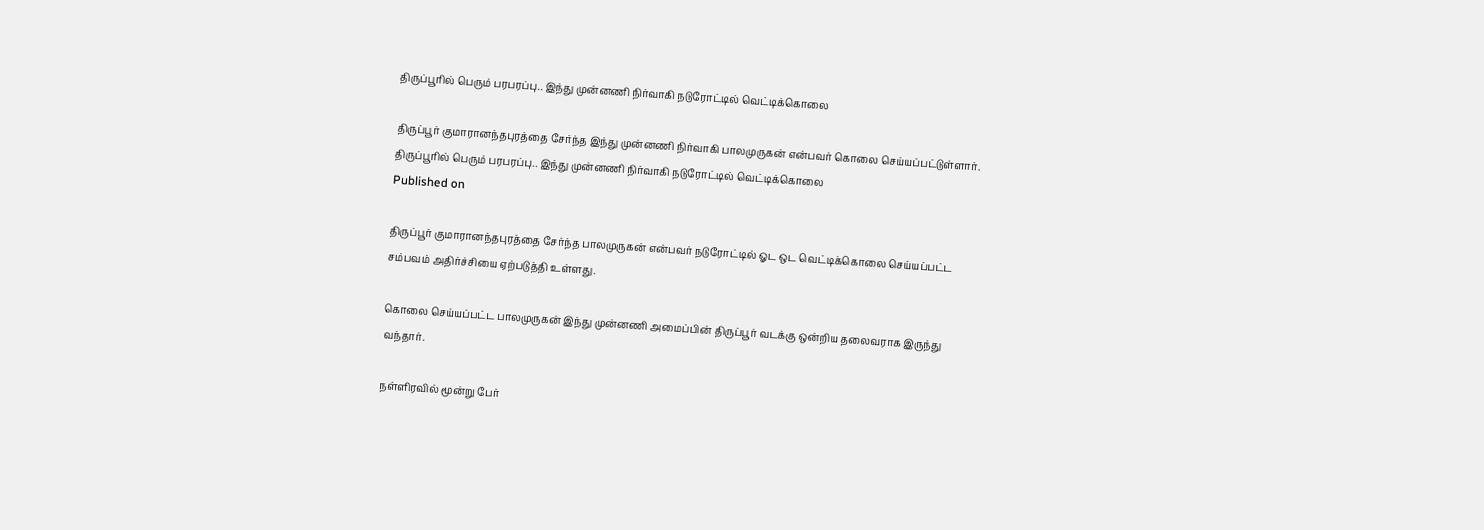திருப்பூரில் பெரும் பரபரப்பு.. இந்து முன்னணி நிர்வாகி நடுரோட்டில் வெட்டிக்கொலை

திருப்பூர் குமாரானந்தபுரத்தை சேர்ந்த இந்து முன்னணி நிர்வாகி பாலமுருகன் என்பவர் கொலை செய்யப்பட்டுள்ளார்.
திருப்பூரில் பெரும் பரபரப்பு.. இந்து முன்னணி நிர்வாகி நடுரோட்டில் வெட்டிக்கொலை
Published on

திருப்பூர் குமாரானந்தபுரத்தை சேர்ந்த பாலமுருகன் என்பவர் நடுரோட்டில் ஓட ஒட வெட்டிக்கொலை செய்யப்பட்ட சம்பவம் அதிர்ச்சியை ஏற்படுத்தி உள்ளது.

கொலை செய்யப்பட்ட பாலமுருகன் இந்து முன்னணி அமைப்பின் திருப்பூர் வடக்கு ஒன்றிய தலைவராக இருந்து வந்தார்.

நள்ளிரவில் மூன்று பேர்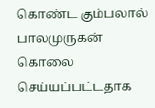கொண்ட கும்பலால் பாலமுருகன் கொலை செய்யப்பட்டதாக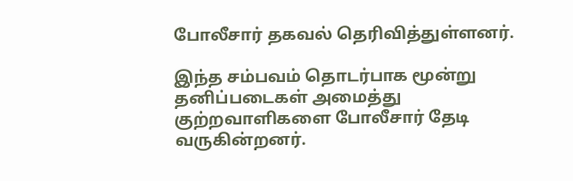போலீசார் தகவல் தெரிவித்துள்ளனர்.

இந்த சம்பவம் தொடர்பாக மூன்று தனிப்படைகள் அமைத்து குற்றவாளிகளை போலீசார் தேடி வருகின்றனர்.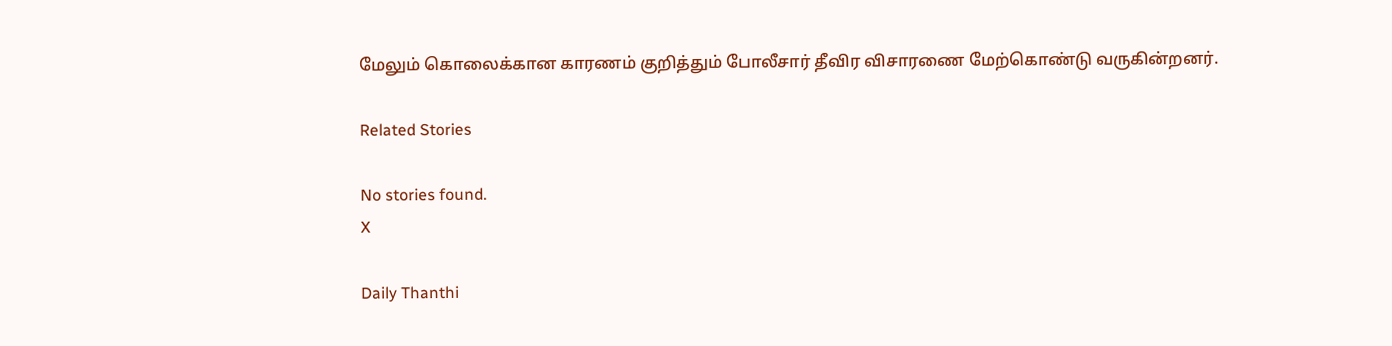மேலும் கொலைக்கான காரணம் குறித்தும் போலீசார் தீவிர விசாரணை மேற்கொண்டு வருகின்றனர்.

Related Stories

No stories found.
X

Daily Thanthi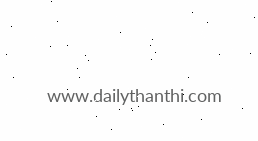www.dailythanthi.com